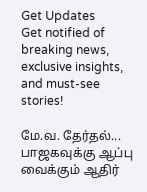Get Updates
Get notified of breaking news, exclusive insights, and must-see stories!

மே.வ. தேர்தல்... பாஜகவுக்கு ஆப்பு வைக்கும் ஆதிர்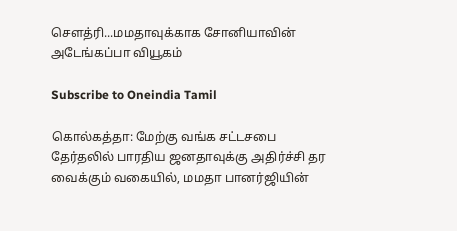செளத்ரி...மமதாவுக்காக சோனியாவின் அடேங்கப்பா வியூகம்

Subscribe to Oneindia Tamil

கொல்கத்தா: மேற்கு வங்க சட்டசபை தேர்தலில் பாரதிய ஜனதாவுக்கு அதிர்ச்சி தர வைக்கும் வகையில், மமதா பானர்ஜியின்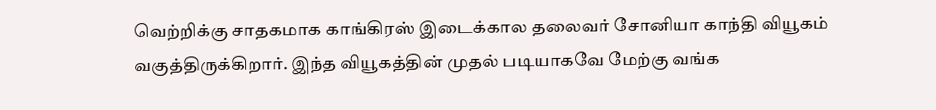வெற்றிக்கு சாதகமாக காங்கிரஸ் இடைக்கால தலைவர் சோனியா காந்தி வியூகம் வகுத்திருக்கிறார். இந்த வியூகத்தின் முதல் படியாகவே மேற்கு வங்க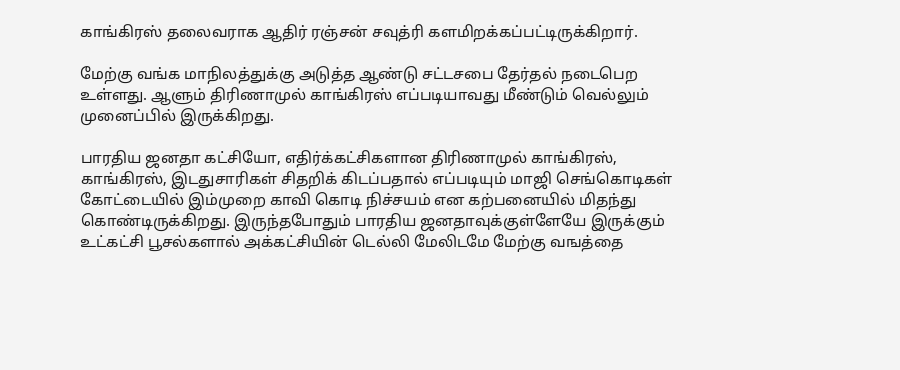காங்கிரஸ் தலைவராக ஆதிர் ரஞ்சன் சவுத்ரி களமிறக்கப்பட்டிருக்கிறார்.

மேற்கு வங்க மாநிலத்துக்கு அடுத்த ஆண்டு சட்டசபை தேர்தல் நடைபெற உள்ளது. ஆளும் திரிணாமுல் காங்கிரஸ் எப்படியாவது மீண்டும் வெல்லும் முனைப்பில் இருக்கிறது.

பாரதிய ஜனதா கட்சியோ, எதிர்க்கட்சிகளான திரிணாமுல் காங்கிரஸ், காங்கிரஸ், இடதுசாரிகள் சிதறிக் கிடப்பதால் எப்படியும் மாஜி செங்கொடிகள் கோட்டையில் இம்முறை காவி கொடி நிச்சயம் என கற்பனையில் மிதந்து கொண்டிருக்கிறது. இருந்தபோதும் பாரதிய ஜனதாவுக்குள்ளேயே இருக்கும் உட்கட்சி பூசல்களால் அக்கட்சியின் டெல்லி மேலிடமே மேற்கு வஙத்தை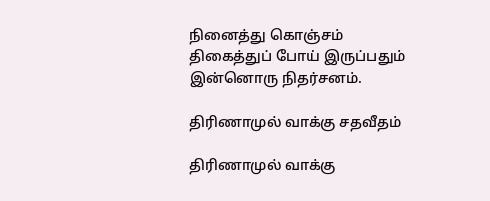நினைத்து கொஞ்சம் திகைத்துப் போய் இருப்பதும் இன்னொரு நிதர்சனம்.

திரிணாமுல் வாக்கு சதவீதம்

திரிணாமுல் வாக்கு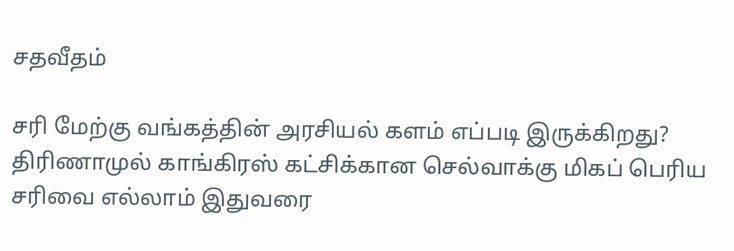சதவீதம்

சரி மேற்கு வங்கத்தின் அரசியல் களம் எப்படி இருக்கிறது? திரிணாமுல் காங்கிரஸ் கட்சிக்கான செல்வாக்கு மிகப் பெரிய சரிவை எல்லாம் இதுவரை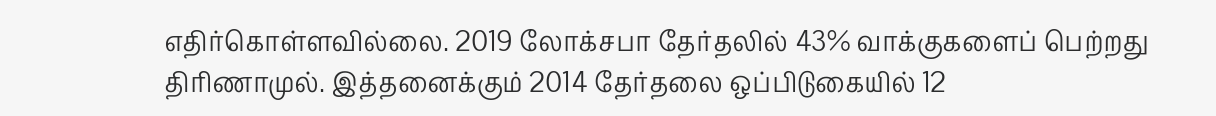எதிர்கொள்ளவில்லை. 2019 லோக்சபா தேர்தலில் 43% வாக்குகளைப் பெற்றது திரிணாமுல். இத்தனைக்கும் 2014 தேர்தலை ஒப்பிடுகையில் 12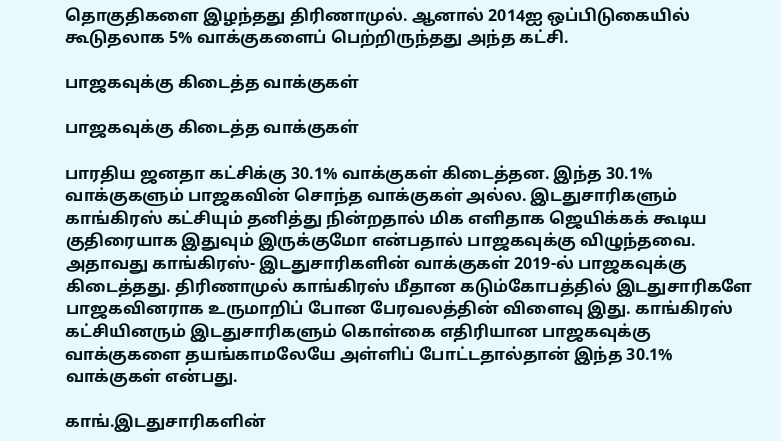தொகுதிகளை இழந்தது திரிணாமுல். ஆனால் 2014ஐ ஒப்பிடுகையில் கூடுதலாக 5% வாக்குகளைப் பெற்றிருந்தது அந்த கட்சி.

பாஜகவுக்கு கிடைத்த வாக்குகள்

பாஜகவுக்கு கிடைத்த வாக்குகள்

பாரதிய ஜனதா கட்சிக்கு 30.1% வாக்குகள் கிடைத்தன. இந்த 30.1% வாக்குகளும் பாஜகவின் சொந்த வாக்குகள் அல்ல. இடதுசாரிகளும் காங்கிரஸ் கட்சியும் தனித்து நின்றதால் மிக எளிதாக ஜெயிக்கக் கூடிய குதிரையாக இதுவும் இருக்குமோ என்பதால் பாஜகவுக்கு விழுந்தவை. அதாவது காங்கிரஸ்- இடதுசாரிகளின் வாக்குகள் 2019-ல் பாஜகவுக்கு கிடைத்தது. திரிணாமுல் காங்கிரஸ் மீதான கடும்கோபத்தில் இடதுசாரிகளே பாஜகவினராக உருமாறிப் போன பேரவலத்தின் விளைவு இது. காங்கிரஸ் கட்சியினரும் இடதுசாரிகளும் கொள்கை எதிரியான பாஜகவுக்கு வாக்குகளை தயங்காமலேயே அள்ளிப் போட்டதால்தான் இந்த 30.1% வாக்குகள் என்பது.

காங்.இடதுசாரிகளின்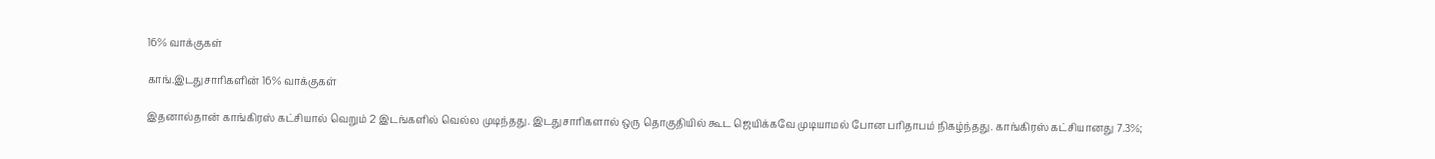16% வாக்குகள்

காங்.இடதுசாரிகளின் 16% வாக்குகள்

இதனால்தான் காங்கிரஸ் கட்சியால் வெறும் 2 இடங்களில் வெல்ல முடிந்தது. இடதுசாரிகளால் ஒரு தொகுதியில் கூட ஜெயிக்கவே முடியாமல் போன பரிதாபம் நிகழ்ந்தது. காங்கிரஸ் கட்சியானது 7.3%;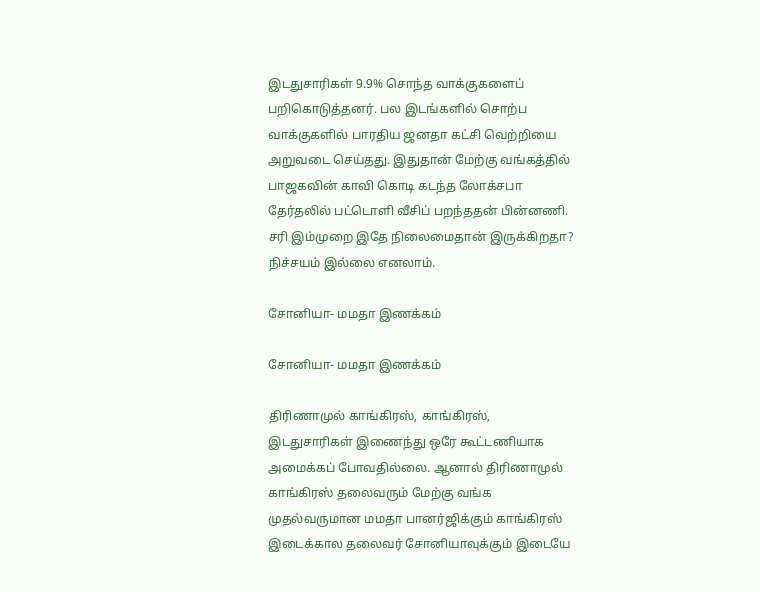இடதுசாரிகள் 9.9% சொந்த வாக்குகளைப் பறிகொடுத்தனர். பல இடங்களில் சொற்ப வாக்குகளில் பாரதிய ஜனதா கட்சி வெற்றியை அறுவடை செய்தது. இதுதான் மேற்கு வங்கத்தில் பாஜகவின் காவி கொடி கடந்த லோக்சபா தேர்தலில் பட்டொளி வீசிப் பறந்ததன் பின்னணி. சரி இம்முறை இதே நிலைமைதான் இருக்கிறதா? நிச்சயம் இல்லை எனலாம்.

சோனியா- மமதா இணக்கம்

சோனியா- மமதா இணக்கம்

திரிணாமுல் காங்கிரஸ், காங்கிரஸ், இடதுசாரிகள் இணைந்து ஒரே கூட்டணியாக அமைக்கப் போவதில்லை. ஆனால் திரிணாமுல் காங்கிரஸ் தலைவரும் மேற்கு வங்க முதல்வருமான மமதா பானர்ஜிக்கும் காங்கிரஸ் இடைக்கால தலைவர் சோனியாவுக்கும் இடையே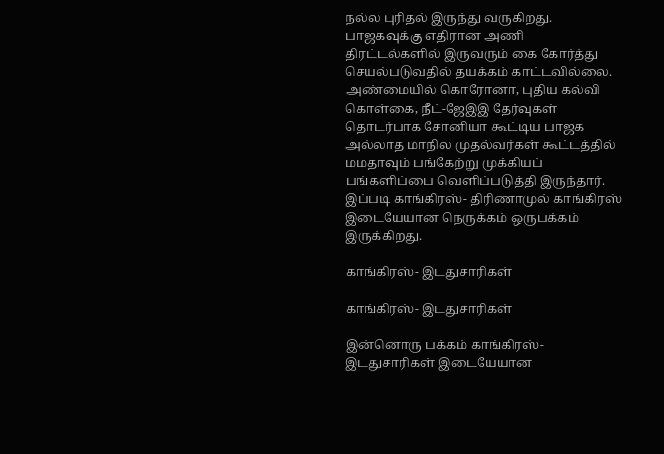நல்ல புரிதல் இருந்து வருகிறது. பாஜகவுக்கு எதிரான அணி திரட்டல்களில் இருவரும் கை கோர்த்து செயல்படுவதில் தயக்கம் காட்டவில்லை. அண்மையில் கொரோனா, புதிய கல்வி கொள்கை, நீட்-ஜேஇஇ தேர்வுகள் தொடர்பாக சோனியா கூட்டிய பாஜக அல்லாத மாநில முதல்வர்கள் கூட்டத்தில் மமதாவும் பங்கேற்று முக்கியப் பங்களிப்பை வெளிப்படுத்தி இருந்தார். இப்படி காங்கிரஸ்- திரிணாமுல் காங்கிரஸ் இடையேயான நெருக்கம் ஒருபக்கம் இருக்கிறது.

காங்கிரஸ்- இடதுசாரிகள்

காங்கிரஸ்- இடதுசாரிகள்

இன்னொரு பக்கம் காங்கிரஸ்- இடதுசாரிகள் இடையேயான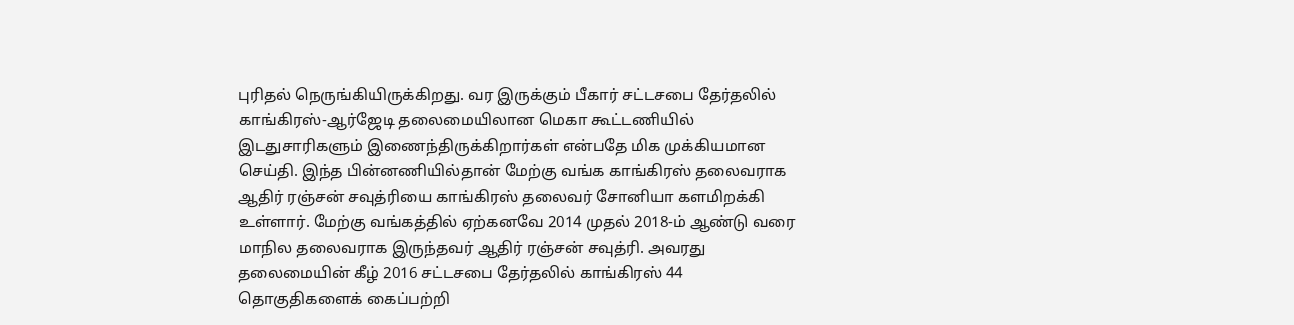புரிதல் நெருங்கியிருக்கிறது. வர இருக்கும் பீகார் சட்டசபை தேர்தலில் காங்கிரஸ்-ஆர்ஜேடி தலைமையிலான மெகா கூட்டணியில் இடதுசாரிகளும் இணைந்திருக்கிறார்கள் என்பதே மிக முக்கியமான செய்தி. இந்த பின்னணியில்தான் மேற்கு வங்க காங்கிரஸ் தலைவராக ஆதிர் ரஞ்சன் சவுத்ரியை காங்கிரஸ் தலைவர் சோனியா களமிறக்கி உள்ளார். மேற்கு வங்கத்தில் ஏற்கனவே 2014 முதல் 2018-ம் ஆண்டு வரை மாநில தலைவராக இருந்தவர் ஆதிர் ரஞ்சன் சவுத்ரி. அவரது தலைமையின் கீழ் 2016 சட்டசபை தேர்தலில் காங்கிரஸ் 44 தொகுதிகளைக் கைப்பற்றி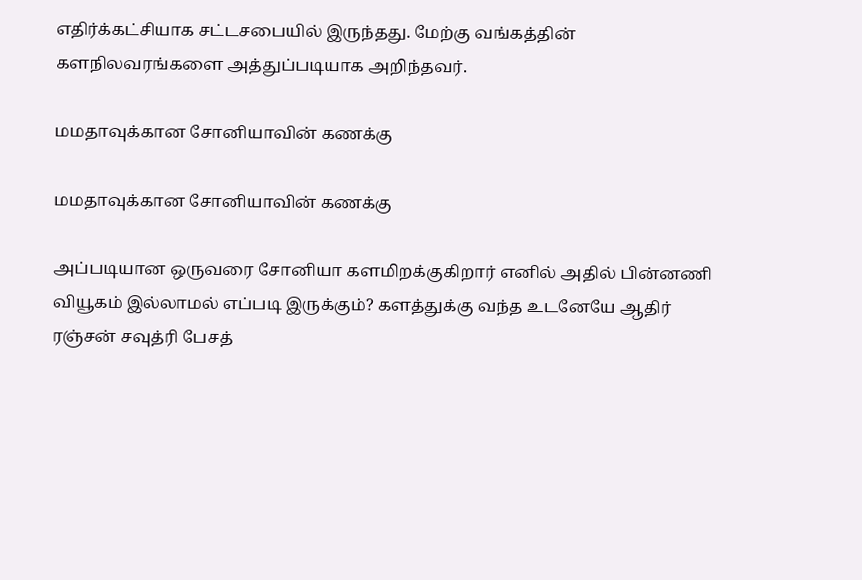எதிர்க்கட்சியாக சட்டசபையில் இருந்தது. மேற்கு வங்கத்தின் களநிலவரங்களை அத்துப்படியாக அறிந்தவர்.

மமதாவுக்கான சோனியாவின் கணக்கு

மமதாவுக்கான சோனியாவின் கணக்கு

அப்படியான ஒருவரை சோனியா களமிறக்குகிறார் எனில் அதில் பின்னணி வியூகம் இல்லாமல் எப்படி இருக்கும்? களத்துக்கு வந்த உடனேயே ஆதிர் ரஞ்சன் சவுத்ரி பேசத்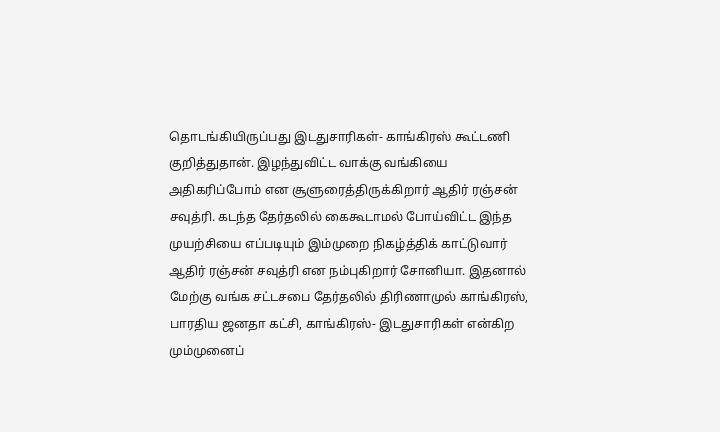தொடங்கியிருப்பது இடதுசாரிகள்- காங்கிரஸ் கூட்டணி குறித்துதான். இழந்துவிட்ட வாக்கு வங்கியை அதிகரிப்போம் என சூளுரைத்திருக்கிறார் ஆதிர் ரஞ்சன் சவுத்ரி. கடந்த தேர்தலில் கைகூடாமல் போய்விட்ட இந்த முயற்சியை எப்படியும் இம்முறை நிகழ்த்திக் காட்டுவார் ஆதிர் ரஞ்சன் சவுத்ரி என நம்புகிறார் சோனியா. இதனால் மேற்கு வங்க சட்டசபை தேர்தலில் திரிணாமுல் காங்கிரஸ், பாரதிய ஜனதா கட்சி, காங்கிரஸ்- இடதுசாரிகள் என்கிற மும்முனைப்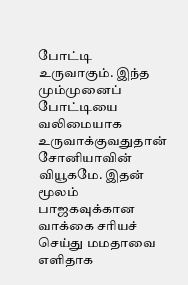போட்டி உருவாகும். இந்த மும்முனைப் போட்டியை வலிமையாக உருவாக்குவதுதான் சோனியாவின் வியூகமே. இதன் மூலம் பாஜகவுக்கான வாக்கை சரியச் செய்து மமதாவை எளிதாக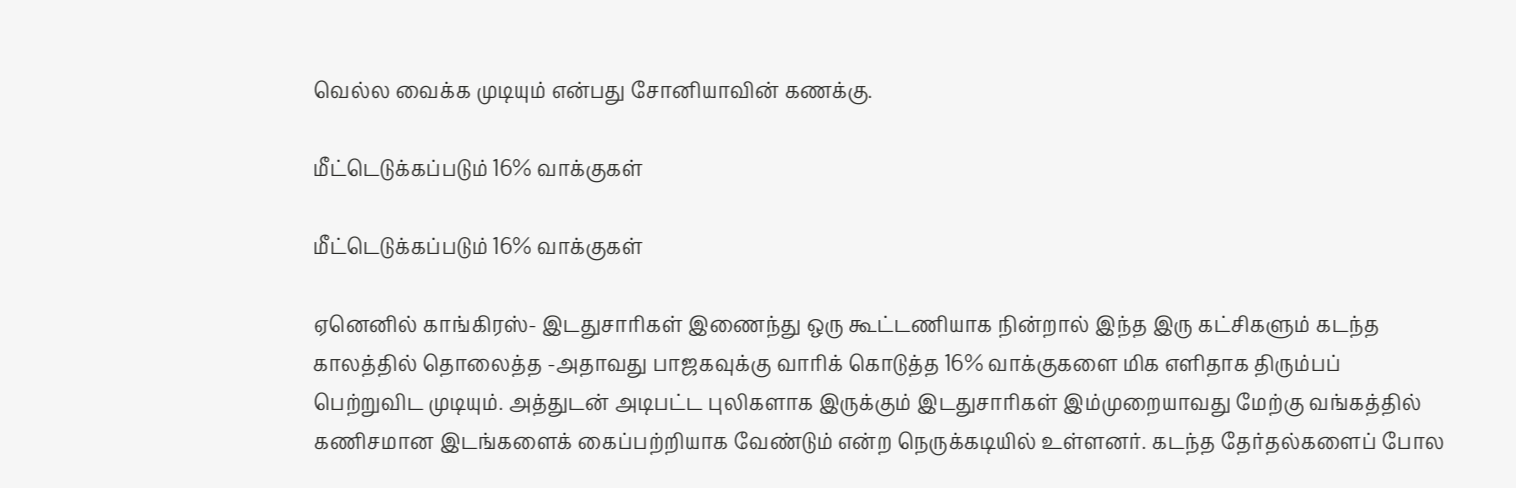வெல்ல வைக்க முடியும் என்பது சோனியாவின் கணக்கு.

மீட்டெடுக்கப்படும் 16% வாக்குகள்

மீட்டெடுக்கப்படும் 16% வாக்குகள்

ஏனெனில் காங்கிரஸ்- இடதுசாரிகள் இணைந்து ஒரு கூட்டணியாக நின்றால் இந்த இரு கட்சிகளும் கடந்த காலத்தில் தொலைத்த -அதாவது பாஜகவுக்கு வாரிக் கொடுத்த 16% வாக்குகளை மிக எளிதாக திரும்பப் பெற்றுவிட முடியும். அத்துடன் அடிபட்ட புலிகளாக இருக்கும் இடதுசாரிகள் இம்முறையாவது மேற்கு வங்கத்தில் கணிசமான இடங்களைக் கைப்பற்றியாக வேண்டும் என்ற நெருக்கடியில் உள்ளனர். கடந்த தேர்தல்களைப் போல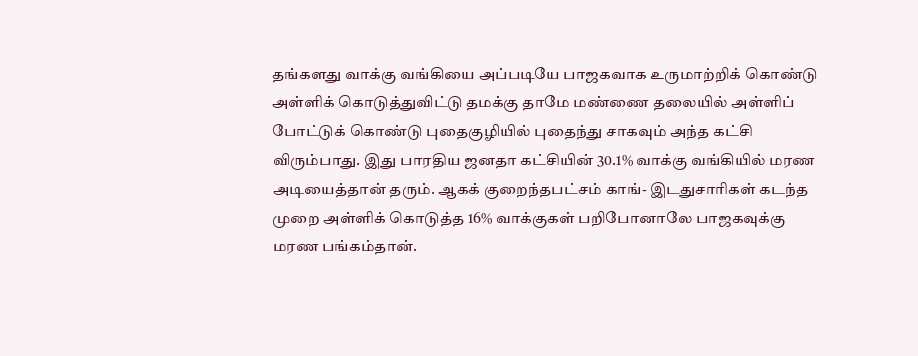தங்களது வாக்கு வங்கியை அப்படியே பாஜகவாக உருமாற்றிக் கொண்டு அள்ளிக் கொடுத்துவிட்டு தமக்கு தாமே மண்ணை தலையில் அள்ளிப் போட்டுக் கொண்டு புதைகுழியில் புதைந்து சாகவும் அந்த கட்சி விரும்பாது. இது பாரதிய ஜனதா கட்சியின் 30.1% வாக்கு வங்கியில் மரண அடியைத்தான் தரும். ஆகக் குறைந்தபட்சம் காங்- இடதுசாரிகள் கடந்த முறை அள்ளிக் கொடுத்த 16% வாக்குகள் பறிபோனாலே பாஜகவுக்கு மரண பங்கம்தான்.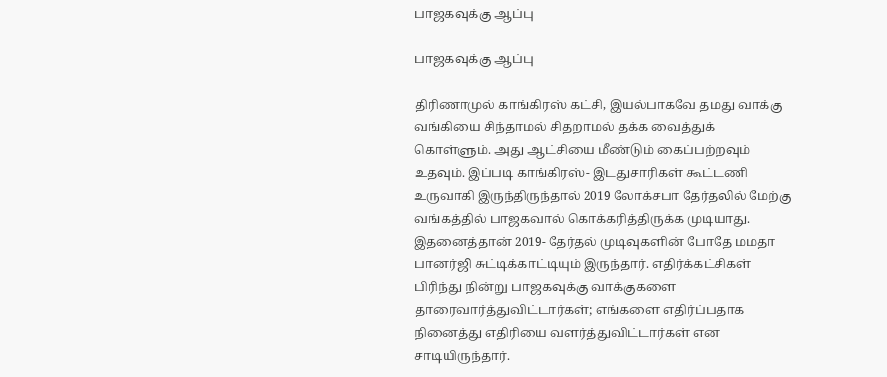பாஜகவுக்கு ஆப்பு

பாஜகவுக்கு ஆப்பு

திரிணாமுல் காங்கிரஸ் கட்சி, இயல்பாகவே தமது வாக்கு வங்கியை சிந்தாமல் சிதறாமல் தக்க வைத்துக் கொள்ளும். அது ஆட்சியை மீண்டும் கைப்பற்றவும் உதவும். இப்படி காங்கிரஸ்- இடதுசாரிகள் கூட்டணி உருவாகி இருந்திருந்தால் 2019 லோக்சபா தேர்தலில் மேற்கு வங்கத்தில் பாஜகவால் கொக்கரித்திருக்க முடியாது. இதனைத்தான் 2019- தேர்தல் முடிவுகளின் போதே மமதா பானர்ஜி சுட்டிக்காட்டியும் இருந்தார். எதிர்க்கட்சிகள் பிரிந்து நின்று பாஜகவுக்கு வாக்குகளை தாரைவார்த்துவிட்டார்கள்; எங்களை எதிர்ப்பதாக நினைத்து எதிரியை வளர்த்துவிட்டார்கள் என சாடியிருந்தார்.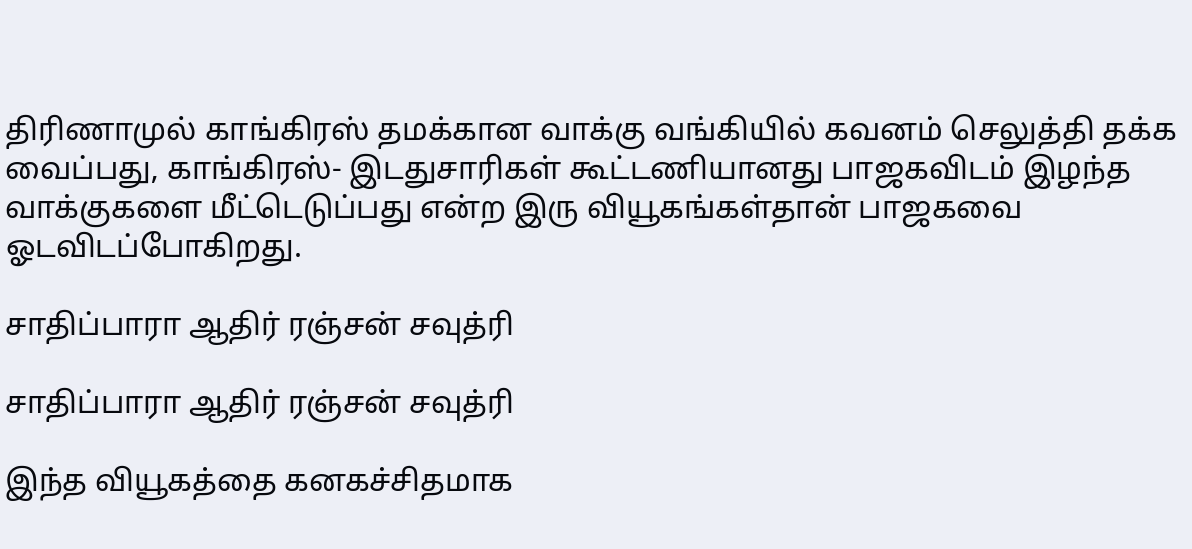திரிணாமுல் காங்கிரஸ் தமக்கான வாக்கு வங்கியில் கவனம் செலுத்தி தக்க வைப்பது, காங்கிரஸ்- இடதுசாரிகள் கூட்டணியானது பாஜகவிடம் இழந்த வாக்குகளை மீட்டெடுப்பது என்ற இரு வியூகங்கள்தான் பாஜகவை ஓடவிடப்போகிறது.

சாதிப்பாரா ஆதிர் ரஞ்சன் சவுத்ரி

சாதிப்பாரா ஆதிர் ரஞ்சன் சவுத்ரி

இந்த வியூகத்தை கனகச்சிதமாக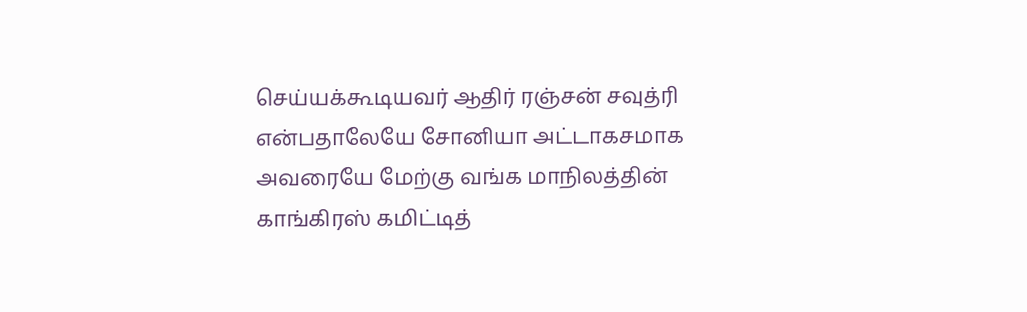செய்யக்கூடியவர் ஆதிர் ரஞ்சன் சவுத்ரி என்பதாலேயே சோனியா அட்டாகசமாக அவரையே மேற்கு வங்க மாநிலத்தின் காங்கிரஸ் கமிட்டித்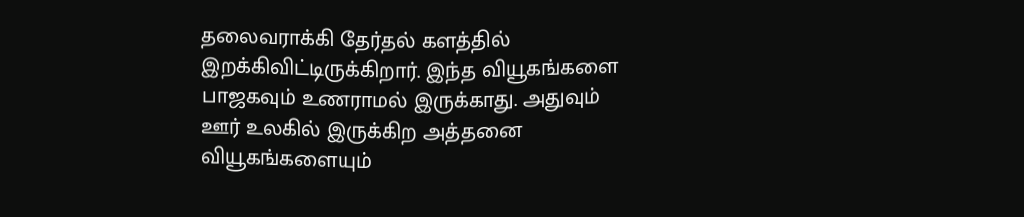தலைவராக்கி தேர்தல் களத்தில் இறக்கிவிட்டிருக்கிறார். இந்த வியூகங்களை பாஜகவும் உணராமல் இருக்காது. அதுவும் ஊர் உலகில் இருக்கிற அத்தனை வியூகங்களையும்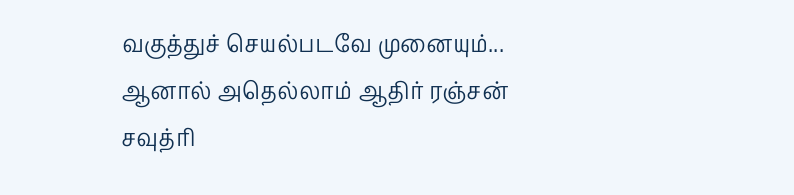வகுத்துச் செயல்படவே முனையும்... ஆனால் அதெல்லாம் ஆதிர் ரஞ்சன் சவுத்ரி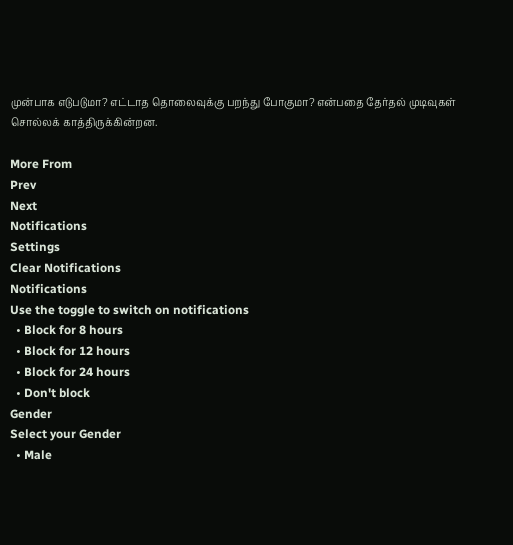முன்பாக எடுபடுமா? எட்டாத தொலைவுக்கு பறந்து போகுமா? என்பதை தேர்தல் முடிவுகள் சொல்லக் காத்திருக்கின்றன.

More From
Prev
Next
Notifications
Settings
Clear Notifications
Notifications
Use the toggle to switch on notifications
  • Block for 8 hours
  • Block for 12 hours
  • Block for 24 hours
  • Don't block
Gender
Select your Gender
  • Male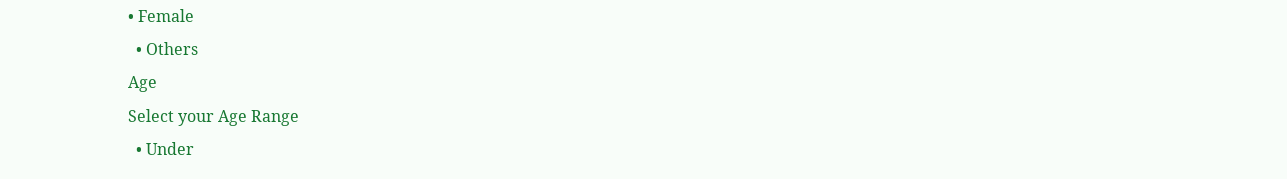• Female
  • Others
Age
Select your Age Range
  • Under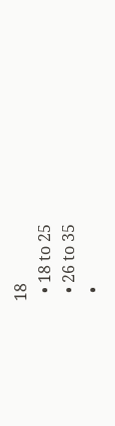18
  • 18 to 25
  • 26 to 35
  •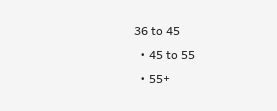36 to 45
  • 45 to 55
  • 55+